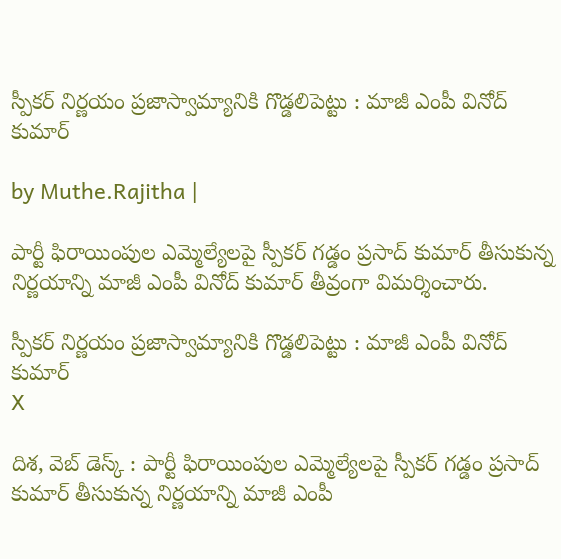స్పీకర్ నిర్ణయం ప్రజాస్వామ్యానికి గొడ్డలిపెట్టు : మాజీ ఎంపీ వినోద్ కుమార్

by Muthe.Rajitha |

పార్టీ ఫిరాయింపుల ఎమ్మెల్యేలపై స్పీకర్ గడ్డం ప్రసాద్ కుమార్ తీసుకున్న నిర్ణయాన్ని మాజీ ఎంపీ వినోద్ కుమార్ తీవ్రంగా విమర్శించారు.

స్పీకర్ నిర్ణయం ప్రజాస్వామ్యానికి గొడ్డలిపెట్టు : మాజీ ఎంపీ వినోద్ కుమార్
X

దిశ, వెబ్ డెస్క్ : పార్టీ ఫిరాయింపుల ఎమ్మెల్యేలపై స్పీకర్ గడ్డం ప్రసాద్ కుమార్ తీసుకున్న నిర్ణయాన్ని మాజీ ఎంపీ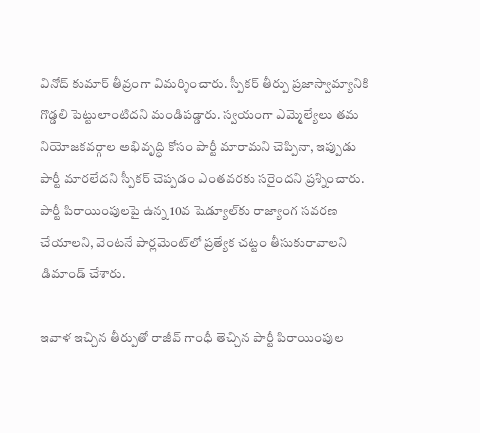వినోద్ కుమార్ తీవ్రంగా విమర్శించారు. స్పీకర్ తీర్పు ప్రజాస్వామ్యానికి గొడ్డలి పెట్టులాంటిదని మండిపడ్డారు. స్వయంగా ఎమ్మెల్యేలు తమ నియోజకవర్గాల అభివృద్ధి కోసం పార్టీ మారామని చెప్పినా, ఇప్పుడు పార్టీ మారలేదని స్పీకర్ చెప్పడం ఎంతవరకు సరైందని ప్రశ్నించారు. పార్టీ పిరాయింపులపై ఉన్న 10వ షెడ్యూల్‌కు రాజ్యాంగ సవరణ చేయాలని, వెంటనే పార్లమెంట్‌లో ప్రత్యేక చట్టం తీసుకురావాలని డిమాండ్ చేశారు.

ఇవాళ ఇచ్చిన తీర్పుతో రాజీవ్ గాంధీ తెచ్చిన పార్టీ పిరాయింపుల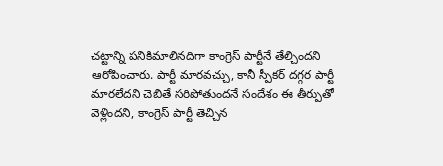చట్టాన్ని పనికిమాలినదిగా కాంగ్రెస్ పార్టీనే తేల్చిందని ఆరోపించారు. పార్టీ మారవచ్చు, కానీ స్పీకర్ దగ్గర పార్టీ మారలేదని చెబితే సరిపోతుందనే సందేశం ఈ తీర్పుతో వెళ్లిందని, కాంగ్రెస్ పార్టీ తెచ్చిన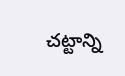చట్టాన్ని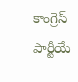కాంగ్రెస్ పార్టీయే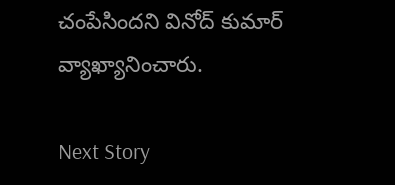చంపేసిందని వినోద్ కుమార్ వ్యాఖ్యానించారు.

Next Story